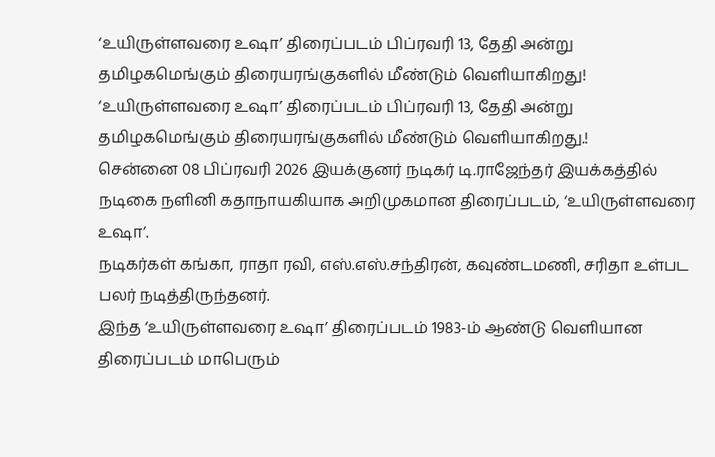‘உயிருள்ளவரை உஷா’ திரைப்படம் பிப்ரவரி 13, தேதி அன்று தமிழகமெங்கும் திரையரங்குகளில் மீண்டும் வெளியாகிறது!
‘உயிருள்ளவரை உஷா’ திரைப்படம் பிப்ரவரி 13, தேதி அன்று தமிழகமெங்கும் திரையரங்குகளில் மீண்டும் வெளியாகிறது.!
சென்னை 08 பிப்ரவரி 2026 இயக்குனர் நடிகர் டி.ராஜேந்தர் இயக்கத்தில் நடிகை நளினி கதாநாயகியாக அறிமுகமான திரைப்படம், ‘உயிருள்ளவரை உஷா’.
நடிகர்கள் கங்கா, ராதா ரவி, எஸ்.எஸ்.சந்திரன், கவுண்டமணி, சரிதா உள்பட பலர் நடித்திருந்தனர்.
இந்த ‘உயிருள்ளவரை உஷா’ திரைப்படம் 1983-ம் ஆண்டு வெளியான திரைப்படம் மாபெரும்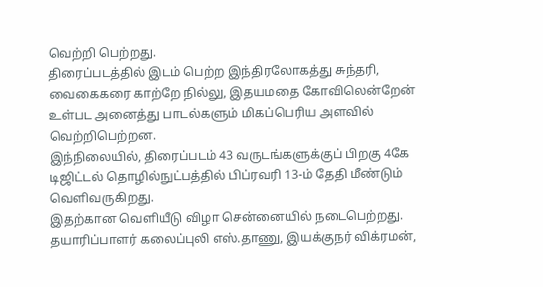வெற்றி பெற்றது.
திரைப்படத்தில் இடம் பெற்ற இந்திரலோகத்து சுந்தரி, வைகைகரை காற்றே நில்லு, இதயமதை கோவிலென்றேன் உள்பட அனைத்து பாடல்களும் மிகப்பெரிய அளவில் வெற்றிபெற்றன.
இந்நிலையில், திரைப்படம் 43 வருடங்களுக்குப் பிறகு 4கே டிஜிட்டல் தொழில்நுட்பத்தில் பிப்ரவரி 13-ம் தேதி மீண்டும் வெளிவருகிறது.
இதற்கான வெளியீடு விழா சென்னையில் நடைபெற்றது.
தயாரிப்பாளர் கலைப்புலி எஸ்.தாணு, இயக்குநர் விக்ரமன்,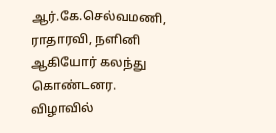ஆர்.கே.செல்வமணி, ராதாரவி, நளினி ஆகியோர் கலந்து கொண்டனர.
விழாவில்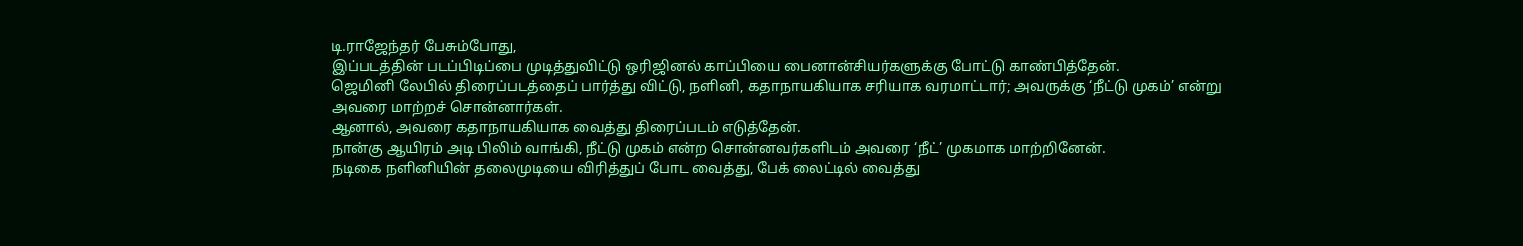டி.ராஜேந்தர் பேசும்போது,
இப்படத்தின் படப்பிடிப்பை முடித்துவிட்டு ஒரிஜினல் காப்பியை பைனான்சியர்களுக்கு போட்டு காண்பித்தேன்.
ஜெமினி லேபில் திரைப்படத்தைப் பார்த்து விட்டு, நளினி, கதாநாயகியாக சரியாக வரமாட்டார்; அவருக்கு ‘நீட்டு முகம்’ என்று அவரை மாற்றச் சொன்னார்கள்.
ஆனால், அவரை கதாநாயகியாக வைத்து திரைப்படம் எடுத்தேன்.
நான்கு ஆயிரம் அடி பிலிம் வாங்கி, நீட்டு முகம் என்ற சொன்னவர்களிடம் அவரை ‘நீட்’ முகமாக மாற்றினேன்.
நடிகை நளினியின் தலைமுடியை விரித்துப் போட வைத்து, பேக் லைட்டில் வைத்து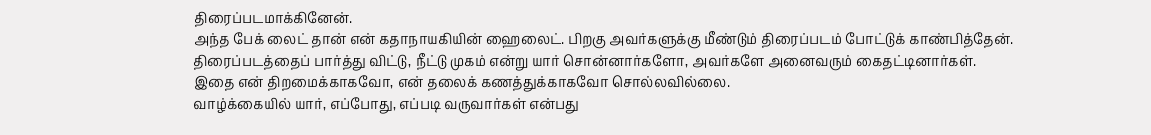திரைப்படமாக்கினேன்.
அந்த பேக் லைட் தான் என் கதாநாயகியின் ஹைலைட். பிறகு அவர்களுக்கு மீண்டும் திரைப்படம் போட்டுக் காண்பித்தேன்.
திரைப்படத்தைப் பார்த்து விட்டு, நீட்டு முகம் என்று யார் சொன்னார்களோ, அவர்களே அனைவரும் கைதட்டினார்கள்.
இதை என் திறமைக்காகவோ, என் தலைக் கணத்துக்காகவோ சொல்லவில்லை.
வாழ்க்கையில் யார், எப்போது, எப்படி வருவார்கள் என்பது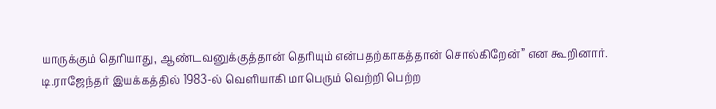யாருக்கும் தெரியாது, ஆண்டவனுக்குத்தான் தெரியும் என்பதற்காகத்தான் சொல்கிறேன்” என கூறினார்.
டி.ராஜேந்தர் இயக்கத்தில் 1983-ல் வெளியாகி மாபெரும் வெற்றி பெற்ற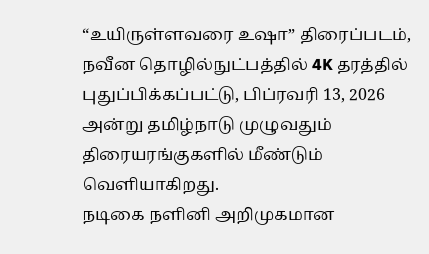“உயிருள்ளவரை உஷா” திரைப்படம், நவீன தொழில்நுட்பத்தில் 4K தரத்தில் புதுப்பிக்கப்பட்டு, பிப்ரவரி 13, 2026 அன்று தமிழ்நாடு முழுவதும் திரையரங்குகளில் மீண்டும் வெளியாகிறது.
நடிகை நளினி அறிமுகமான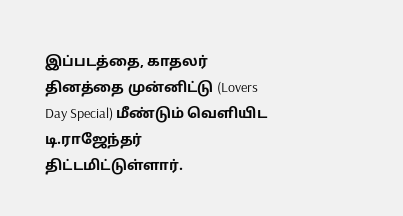இப்படத்தை, காதலர் தினத்தை முன்னிட்டு (Lovers Day Special) மீண்டும் வெளியிட டி.ராஜேந்தர் திட்டமிட்டுள்ளார்.